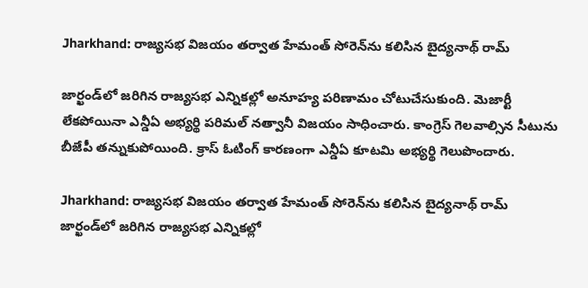Jharkhand: రాజ్యసభ విజయం తర్వాత హేమంత్ సోరెన్‌ను కలిసిన బైద్యనాథ్ రామ్

జార్ఖండ్‌లో జరిగిన రాజ్యసభ ఎన్నికల్లో అనూహ్య పరిణామం చోటుచేసుకుంది. మెజార్టీ లేకపోయినా ఎన్డీఏ అభ్యర్థి పరిమల్ నత్వానీ విజయం సాధించారు. కాంగ్రెస్ గెలవాల్సిన సీటును బీజేపీ తన్నుకుపోయింది. క్రాస్ ఓటింగ్ కారణంగా ఎన్డీఏ కూటమి అభ్యర్థి గెలుపొందారు.

Jharkhand: రాజ్యసభ విజయం తర్వాత హేమంత్ సోరెన్‌ను కలిసిన బైద్యనాథ్ రామ్
జార్ఖండ్‌లో జరిగిన రాజ్యసభ ఎన్నికల్లో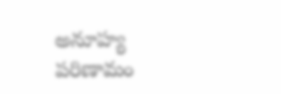అనూహ్య పరిణామం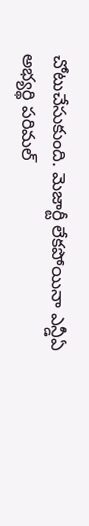చోటుచేసుకుంది. మెజార్టీ లేకపోయినా ఎన్డీఏ అభ్యర్థి పరిమల్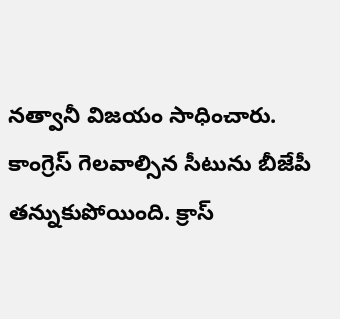నత్వానీ విజయం సాధించారు. కాంగ్రెస్ గెలవాల్సిన సీటును బీజేపీ తన్నుకుపోయింది. క్రాస్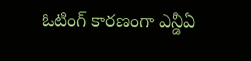ఓటింగ్ కారణంగా ఎన్డీఏ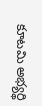కూటమి అభ్యర్థి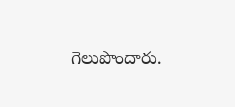గెలుపొందారు.